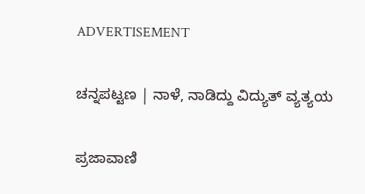ADVERTISEMENT

ಚನ್ನಪಟ್ಟಣ | ನಾಳೆ, ನಾಡಿದ್ದು ವಿದ್ಯುತ್ ವ್ಯತ್ಯಯ

ಪ್ರಜಾವಾಣಿ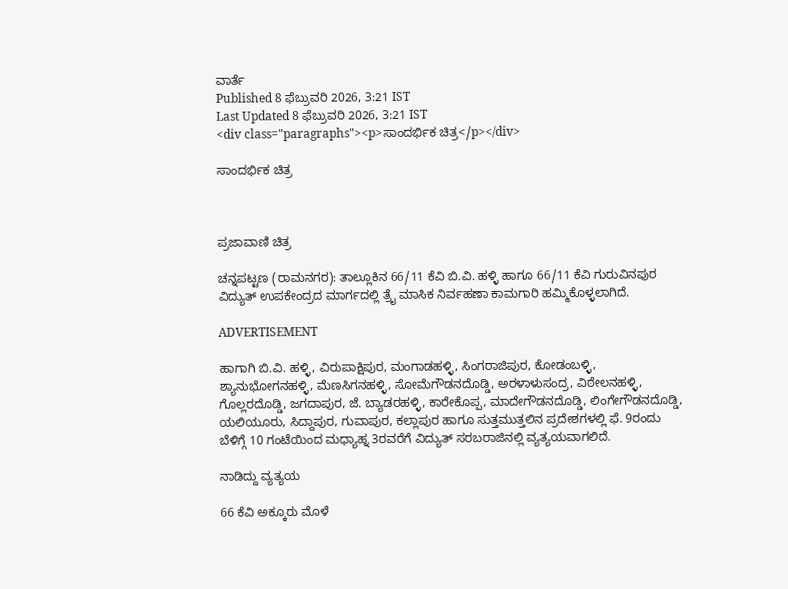ವಾರ್ತೆ
Published 8 ಫೆಬ್ರುವರಿ 2026, 3:21 IST
Last Updated 8 ಫೆಬ್ರುವರಿ 2026, 3:21 IST
<div class="paragraphs"><p>ಸಾಂದರ್ಭಿಕ ಚಿತ್ರ</p></div>

ಸಾಂದರ್ಭಿಕ ಚಿತ್ರ



ಪ್ರಜಾವಾಣಿ ಚಿತ್ರ

ಚನ್ನಪಟ್ಟಣ (ರಾಮನಗರ): ತಾಲ್ಲೂಕಿನ 66/11 ಕೆವಿ ಬಿ.ವಿ. ಹಳ್ಳಿ ಹಾಗೂ 66/11 ಕೆವಿ ಗುರುವಿನಪುರ ವಿದ್ಯುತ್ ಉಪಕೇಂದ್ರದ ಮಾರ್ಗದಲ್ಲಿ ತ್ರೈ ಮಾಸಿಕ ನಿರ್ವಹಣಾ ಕಾಮಗಾರಿ ಹಮ್ಮಿಕೊಳ್ಳಲಾಗಿದೆ.

ADVERTISEMENT

ಹಾಗಾಗಿ ಬಿ.ವಿ. ಹಳ್ಳಿ, ವಿರುಪಾಕ್ಷಿಪುರ, ಮಂಗಾಡಹಳ್ಳಿ, ಸಿಂಗರಾಜಿಪುರ, ಕೋಡಂಬಳ್ಳಿ, ಶ್ಯಾನುಭೋಗನಹಳ್ಳಿ, ಮೆಣಸಿಗನಹಳ್ಳಿ, ಸೋಮೆಗೌಡನದೊಡ್ಡಿ, ಅರಳಾಳುಸಂದ್ರ, ವಿಠೇಲನಹಳ್ಳಿ, ಗೊಲ್ಲರದೊಡ್ಡಿ, ಜಗದಾಪುರ, ಜೆ. ಬ್ಯಾಡರಹಳ್ಳಿ, ಕಾರೇಕೊಪ್ಪ, ಮಾದೇಗೌಡನದೊಡ್ಡಿ, ಲಿಂಗೇಗೌಡನದೊಡ್ಡಿ, ಯಲಿಯೂರು, ಸಿದ್ದಾಪುರ, ಗುವಾಪುರ, ಕಲ್ಲಾಪುರ ಹಾಗೂ ಸುತ್ತಮುತ್ತಲಿನ ಪ್ರದೇಶಗಳಲ್ಲಿ ಫೆ. 9ರಂದು ಬೆಳಿಗ್ಗೆ 10 ಗಂಟೆಯಿಂದ ಮಧ್ಯಾಹ್ನ 3ರವರೆಗೆ ವಿದ್ಯುತ್ ಸರಬರಾಜಿನಲ್ಲಿ ವ್ಯತ್ಯಯವಾಗಲಿದೆ.

ನಾಡಿದ್ದು ವ್ಯತ್ಯಯ

66 ಕೆವಿ ಅಕ್ಕೂರು ಮೊಳೆ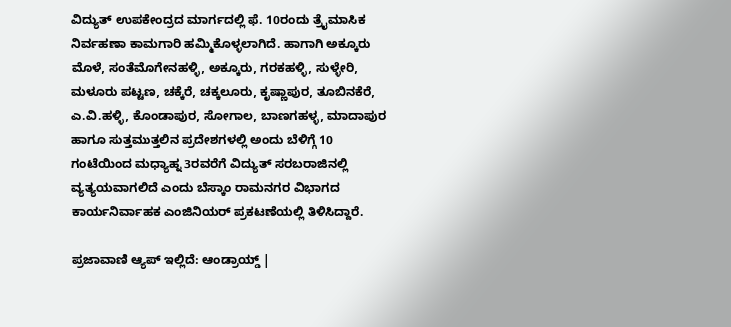ವಿದ್ಯುತ್ ಉಪಕೇಂದ್ರದ ಮಾರ್ಗದಲ್ಲಿ ಫೆ. 10ರಂದು ತ್ರೈಮಾಸಿಕ ನಿರ್ವಹಣಾ ಕಾಮಗಾರಿ ಹಮ್ಮಿಕೊಳ್ಳಲಾಗಿದೆ. ಹಾಗಾಗಿ ಅಕ್ಕೂರು ಮೊಳೆ, ಸಂತೆಮೊಗೇನಹಳ್ಳಿ, ಅಕ್ಕೂರು, ಗರಕಹಳ್ಳಿ, ಸುಳ್ಳೇರಿ, ಮಳೂರು ಪಟ್ಟಣ, ಚಕ್ಕೆರೆ, ಚಕ್ಕಲೂರು, ಕೃಷ್ಣಾಪುರ, ತೂಬಿನಕೆರೆ, ಎ.ವಿ.ಹಳ್ಳಿ, ಕೊಂಡಾಪುರ, ಸೋಗಾಲ, ಬಾಣಗಹಳ್ಳ, ಮಾದಾಪುರ ಹಾಗೂ ಸುತ್ತಮುತ್ತಲಿನ ಪ್ರದೇಶಗಳಲ್ಲಿ ಅಂದು ಬೆಳಿಗ್ಗೆ 10 ಗಂಟೆಯಿಂದ ಮಧ್ಯಾಹ್ನ 3ರವರೆಗೆ ವಿದ್ಯುತ್ ಸರಬರಾಜಿನಲ್ಲಿ ವ್ಯತ್ಯಯವಾಗಲಿದೆ ಎಂದು ಬೆಸ್ಕಾಂ ರಾಮನಗರ ವಿಭಾಗದ ಕಾರ್ಯನಿರ್ವಾಹಕ ಎಂಜಿನಿಯರ್ ಪ್ರಕಟಣೆಯಲ್ಲಿ ತಿಳಿಸಿದ್ದಾರೆ.

ಪ್ರಜಾವಾಣಿ ಆ್ಯಪ್ ಇಲ್ಲಿದೆ: ಆಂಡ್ರಾಯ್ಡ್ |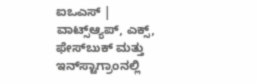ಐಒಎಸ್ | ವಾಟ್ಸ್ಆ್ಯಪ್, ಎಕ್ಸ್, ಫೇಸ್‌ಬುಕ್ ಮತ್ತು ಇನ್‌ಸ್ಟಾಗ್ರಾಂನಲ್ಲಿ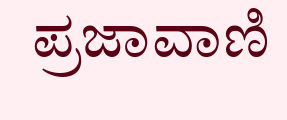ಪ್ರಜಾವಾಣಿ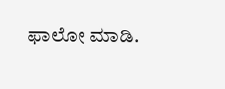ಫಾಲೋ ಮಾಡಿ.